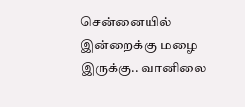சென்னையில் இன்றைக்கு மழை இருக்கு.. வானிலை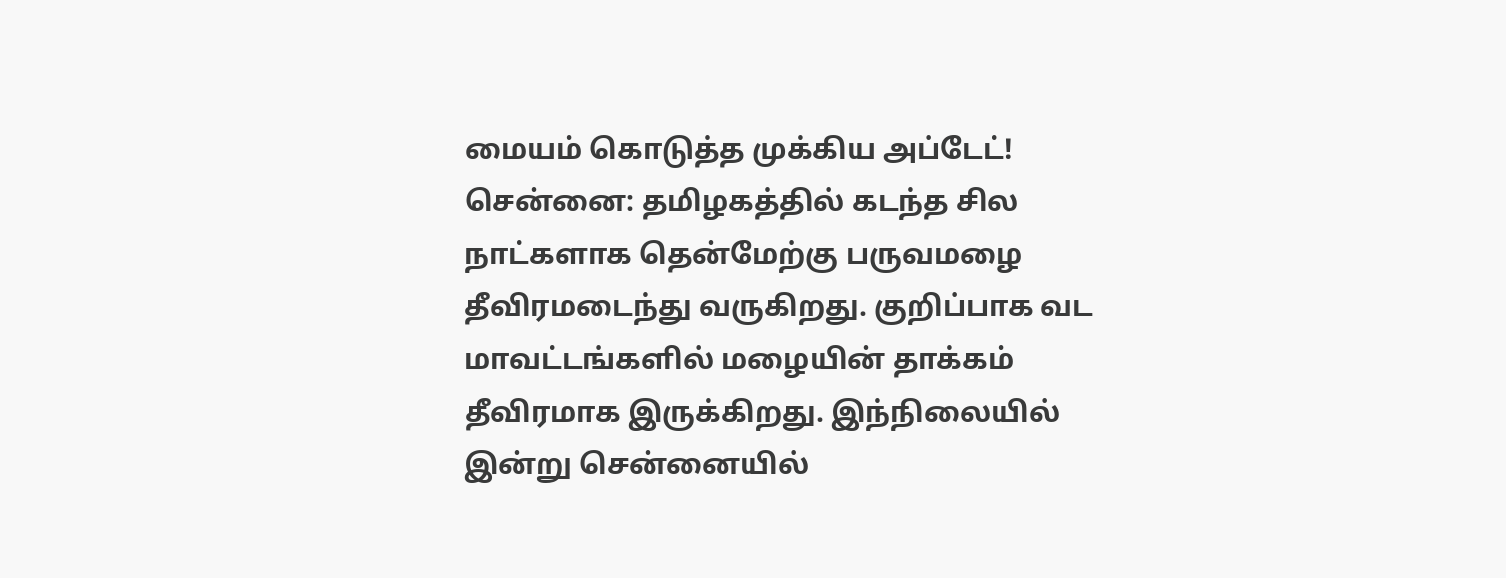மையம் கொடுத்த முக்கிய அப்டேட்!
சென்னை: தமிழகத்தில் கடந்த சில நாட்களாக தென்மேற்கு பருவமழை தீவிரமடைந்து வருகிறது. குறிப்பாக வட மாவட்டங்களில் மழையின் தாக்கம் தீவிரமாக இருக்கிறது. இந்நிலையில் இன்று சென்னையில்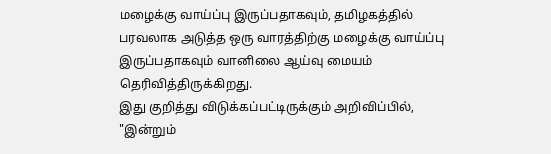மழைக்கு வாய்ப்பு இருப்பதாகவும், தமிழகத்தில் பரவலாக அடுத்த ஒரு வாரத்திற்கு மழைக்கு வாய்ப்பு இருப்பதாகவும் வானிலை ஆய்வு மையம் தெரிவித்திருக்கிறது.
இது குறித்து விடுக்கப்பட்டிருக்கும் அறிவிப்பில், "இன்றும்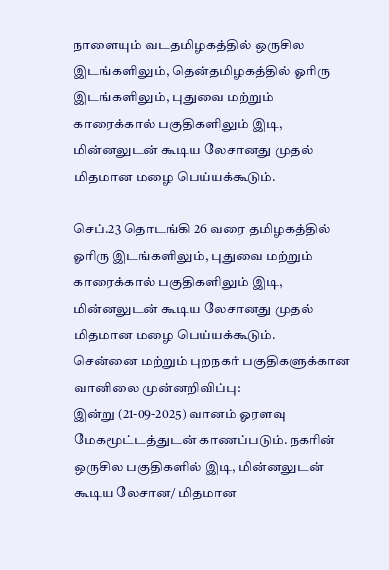நாளையும் வடதமிழகத்தில் ஒருசில இடங்களிலும், தென்தமிழகத்தில் ஓரிரு இடங்களிலும், புதுவை மற்றும் காரைக்கால் பகுதிகளிலும் இடி, மின்னலுடன் கூடிய லேசானது முதல் மிதமான மழை பெய்யக்கூடும்.

செப்.23 தொடங்கி 26 வரை தமிழகத்தில் ஓரிரு இடங்களிலும், புதுவை மற்றும் காரைக்கால் பகுதிகளிலும் இடி, மின்னலுடன் கூடிய லேசானது முதல் மிதமான மழை பெய்யக்கூடும்.
சென்னை மற்றும் புறநகர் பகுதிகளுக்கான வானிலை முன்னறிவிப்பு:
இன்று (21-09-2025) வானம் ஓரளவு மேகமூட்டத்துடன் காணப்படும். நகரின் ஒருசில பகுதிகளில் இடி, மின்னலுடன் கூடிய லேசான/ மிதமான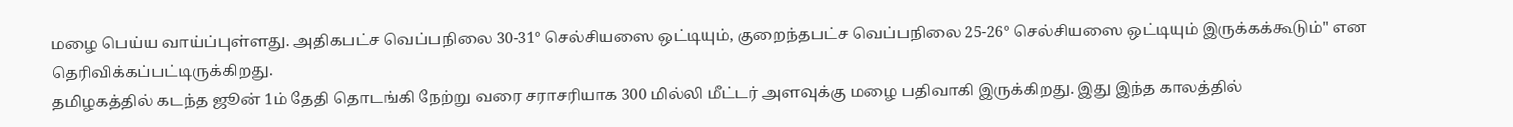மழை பெய்ய வாய்ப்புள்ளது. அதிகபட்ச வெப்பநிலை 30-31° செல்சியஸை ஒட்டியும், குறைந்தபட்ச வெப்பநிலை 25-26° செல்சியஸை ஒட்டியும் இருக்கக்கூடும்" என தெரிவிக்கப்பட்டிருக்கிறது.
தமிழகத்தில் கடந்த ஜூன் 1ம் தேதி தொடங்கி நேற்று வரை சராசரியாக 300 மில்லி மீட்டர் அளவுக்கு மழை பதிவாகி இருக்கிறது. இது இந்த காலத்தில்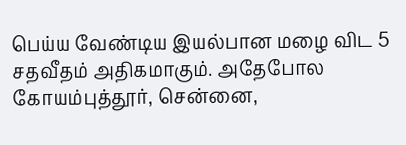பெய்ய வேண்டிய இயல்பான மழை விட 5 சதவீதம் அதிகமாகும். அதேபோல கோயம்புத்தூர், சென்னை,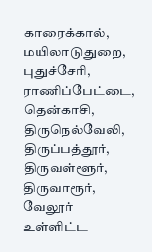காரைக்கால், மயிலாடுதுறை, புதுச்சேரி, ராணிப்பேட்டை, தென்காசி, திருநெல்வேலி, திருப்பத்தூர், திருவள்ளூர், திருவாரூர், வேலூர் உள்ளிட்ட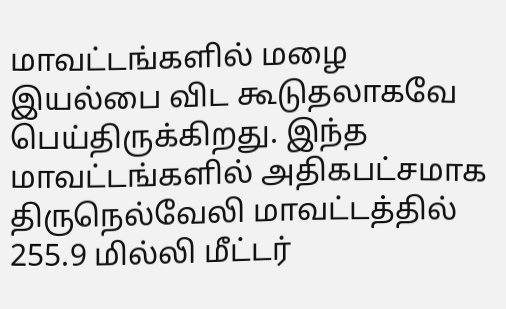மாவட்டங்களில் மழை இயல்பை விட கூடுதலாகவே பெய்திருக்கிறது. இந்த மாவட்டங்களில் அதிகபட்சமாக திருநெல்வேலி மாவட்டத்தில் 255.9 மில்லி மீட்டர்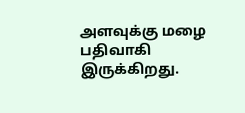அளவுக்கு மழை பதிவாகி இருக்கிறது.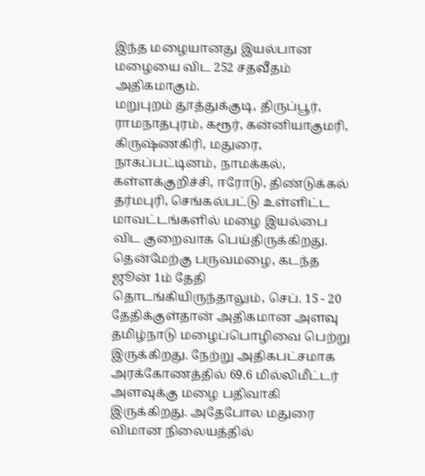இந்த மழையானது இயல்பான மழையை விட 252 சதவீதம் அதிகமாகும்.
மறுபுறம் தூத்துக்குடி, திருப்பூர், ராமநாதபுரம், கரூர், கன்னியாகுமரி, கிருஷ்ணகிரி, மதுரை, நாகப்பட்டினம், நாமக்கல், கள்ளக்குறிச்சி, ஈரோடு, திண்டுக்கல் தர்மபுரி, செங்கல்பட்டு உள்ளிட்ட மாவட்டங்களில் மழை இயல்பை விட குறைவாக பெய்திருக்கிறது.
தென்மேற்கு பருவமழை, கடந்த ஜூன் 1ம் தேதி தொடங்கியிருந்தாலும், செப். 15 - 20 தேதிக்குள்தான் அதிகமான அளவு தமிழ்நாடு மழைப்பொழிவை பெற்று இருக்கிறது. நேற்று அதிகபட்சமாக அரக்கோணத்தில் 69.6 மில்லிமீட்டர் அளவுக்கு மழை பதிவாகி இருக்கிறது. அதேபோல மதுரை விமான நிலையத்தில்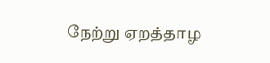நேற்று ஏறத்தாழ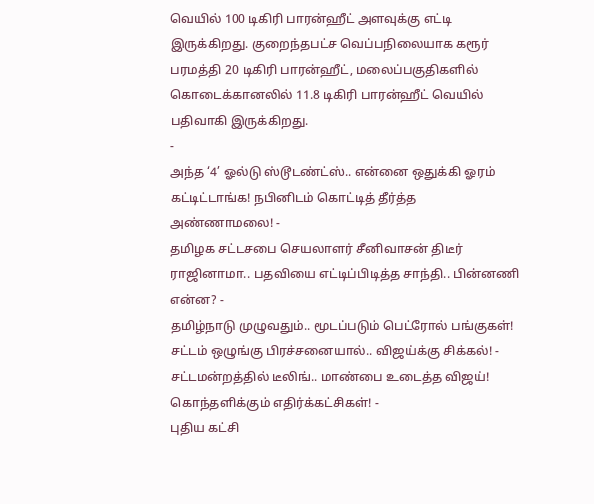வெயில் 100 டிகிரி பாரன்ஹீட் அளவுக்கு எட்டி இருக்கிறது. குறைந்தபட்ச வெப்பநிலையாக கரூர் பரமத்தி 20 டிகிரி பாரன்ஹீட், மலைப்பகுதிகளில் கொடைக்கானலில் 11.8 டிகிரி பாரன்ஹீட் வெயில் பதிவாகி இருக்கிறது.
-
அந்த ‘4’ ஓல்டு ஸ்டூடண்ட்ஸ்.. என்னை ஒதுக்கி ஓரம் கட்டிட்டாங்க! நபினிடம் கொட்டித் தீர்த்த அண்ணாமலை! -
தமிழக சட்டசபை செயலாளர் சீனிவாசன் திடீர் ராஜினாமா.. பதவியை எட்டிப்பிடித்த சாந்தி.. பின்னணி என்ன? -
தமிழ்நாடு முழுவதும்.. மூடப்படும் பெட்ரோல் பங்குகள்! சட்டம் ஒழுங்கு பிரச்சனையால்.. விஜய்க்கு சிக்கல்! -
சட்டமன்றத்தில் டீலிங்.. மாண்பை உடைத்த விஜய்! கொந்தளிக்கும் எதிர்க்கட்சிகள்! -
புதிய கட்சி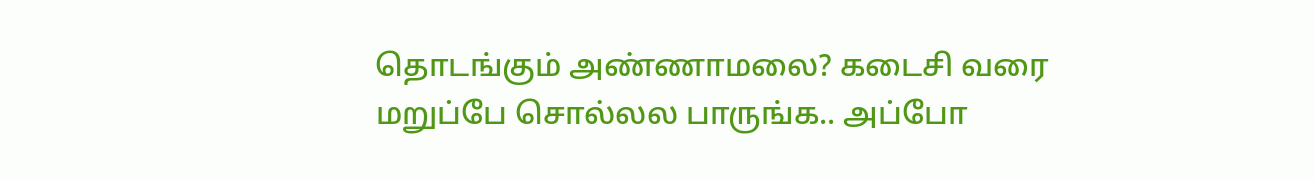தொடங்கும் அண்ணாமலை? கடைசி வரை மறுப்பே சொல்லல பாருங்க.. அப்போ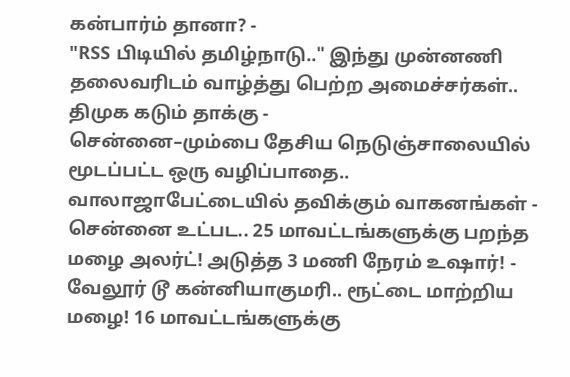கன்பார்ம் தானா? -
"RSS பிடியில் தமிழ்நாடு.." இந்து முன்னணி தலைவரிடம் வாழ்த்து பெற்ற அமைச்சர்கள்.. திமுக கடும் தாக்கு -
சென்னை–மும்பை தேசிய நெடுஞ்சாலையில் மூடப்பட்ட ஒரு வழிப்பாதை.. வாலாஜாபேட்டையில் தவிக்கும் வாகனங்கள் -
சென்னை உட்பட.. 25 மாவட்டங்களுக்கு பறந்த மழை அலர்ட்! அடுத்த 3 மணி நேரம் உஷார்! -
வேலூர் டூ கன்னியாகுமரி.. ரூட்டை மாற்றிய மழை! 16 மாவட்டங்களுக்கு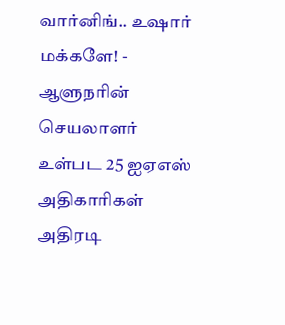வார்னிங்.. உஷார் மக்களே! -
ஆளுநரின் செயலாளர் உள்பட 25 ஐஏஎஸ் அதிகாரிகள் அதிரடி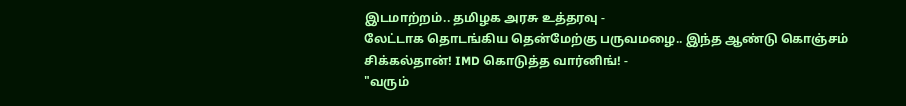இடமாற்றம்.. தமிழக அரசு உத்தரவு -
லேட்டாக தொடங்கிய தென்மேற்கு பருவமழை.. இந்த ஆண்டு கொஞ்சம் சிக்கல்தான்! IMD கொடுத்த வார்னிங்! -
"வரும்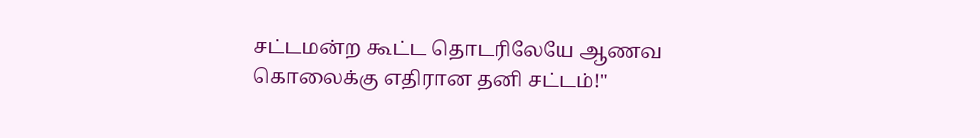சட்டமன்ற கூட்ட தொடரிலேயே ஆணவ கொலைக்கு எதிரான தனி சட்டம்!"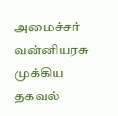அமைச்சர் வன்னியரசு முக்கிய தகவல்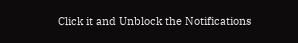Click it and Unblock the Notifications